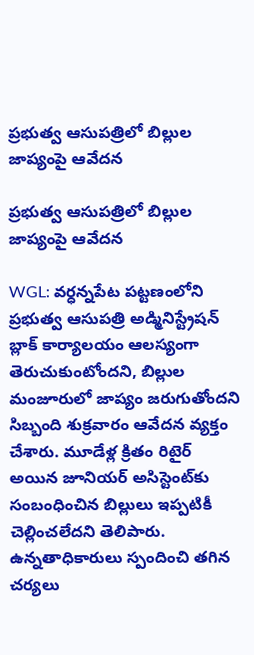ప్రభుత్వ ఆసుపత్రిలో బిల్లుల జాప్యంపై ఆవేదన

ప్రభుత్వ ఆసుపత్రిలో బిల్లుల జాప్యంపై ఆవేదన

WGL: వర్ధన్నపేట పట్టణంలోని ప్రభుత్వ ఆసుపత్రి అడ్మినిస్ట్రేషన్ బ్లాక్ కార్యాలయం ఆలస్యంగా తెరుచుకుంటోందని, బిల్లుల మంజూరులో జాప్యం జరుగుతోందని సిబ్బంది శుక్రవారం ఆవేదన వ్యక్తం చేశారు. మూడేళ్ల క్రితం రిటైర్ అయిన జూనియర్ అసిస్టెంట్‌కు సంబంధించిన బిల్లులు ఇప్పటికీ చెల్లించలేదని తెలిపారు. ఉన్నతాధికారులు స్పందించి తగిన చర్యలు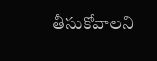తీసుకోవాలని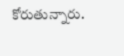కోరుతున్నారు.